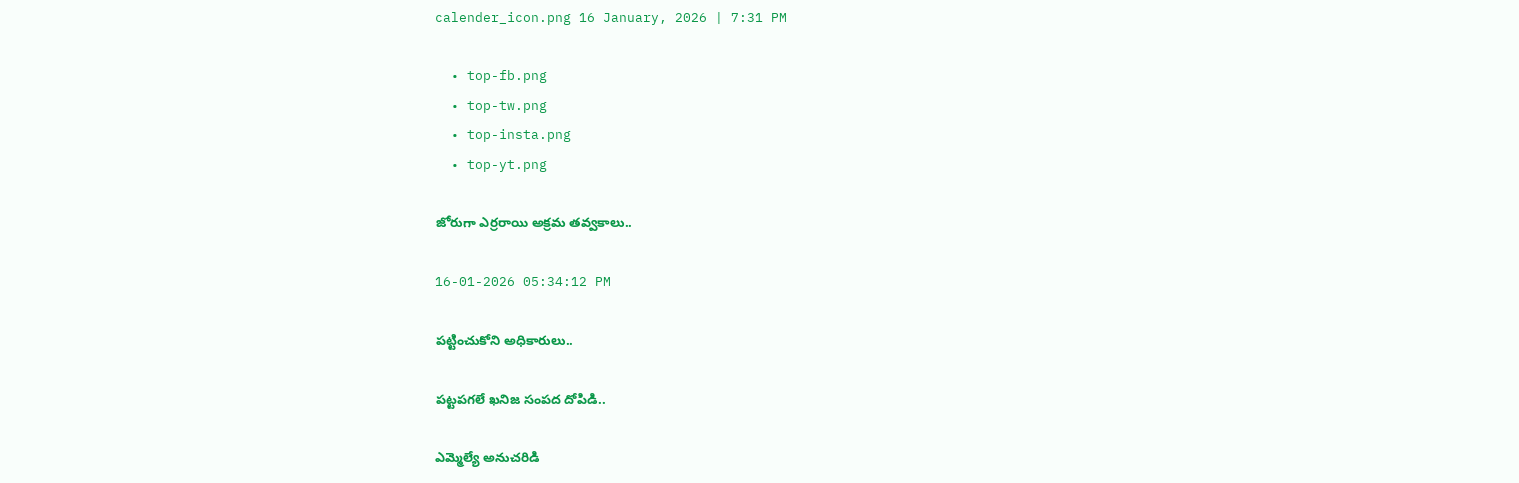calender_icon.png 16 January, 2026 | 7:31 PM

  • top-fb.png
  • top-tw.png
  • top-insta.png
  • top-yt.png

జోరుగా ఎర్రరాయి అక్రమ తవ్వకాలు..

16-01-2026 05:34:12 PM

పట్టించుకోని అధికారులు..

పట్టపగలే ఖనిజ సంపద దోపిడి..

ఎమ్మెల్యే అనుచరిడి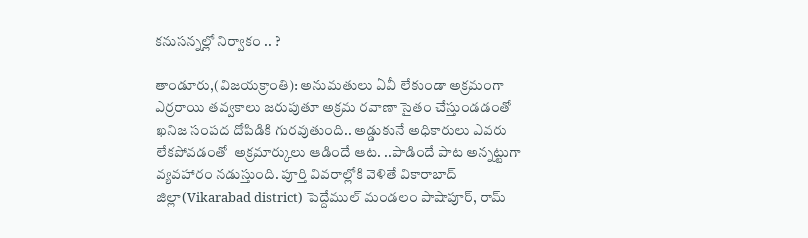కనుసన్నల్లో నిర్వాకం .. ?

తాండూరు,(విజయక్రాంతి): అనుమతులు ఏవీ లేకుండా అక్రమంగా ఎర్రరాయి తవ్వకాలు జరుపుతూ అక్రమ రవాణా సైతం చేస్తుండడంతో ఖనిజ సంపద దోపిడికి గురవుతుంది.. అడ్డుకునే అధికారులు ఎవరు లేకపోవడంతో  అక్రమార్కులు ఆడిందే ఆట. ..పాడిందే పాట అన్నట్టుగా వ్యవహారం నడుస్తుంది. పూర్తి వివరాల్లోకి వెళితే వికారాబాద్ జిల్లా(Vikarabad district) పెద్దేముల్ మండలం పాషాపూర్, రామ్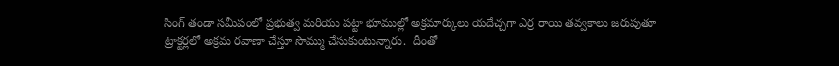సింగ్ తండా సమీపంలో ప్రభుత్వ మరియు పట్టా భూముల్లో అక్రమార్కులు యదేచ్చగా ఎర్ర రాయి తవ్వకాలు జరుపుతూ ట్రాక్టర్లలో అక్రమ రవాణా చేస్తూ సొమ్ము చేసుకుంటున్నారు.  దీంతో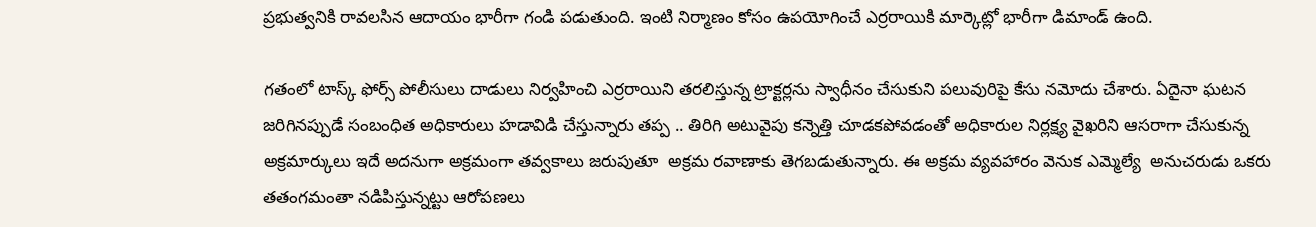ప్రభుత్వనికి రావలసిన ఆదాయం భారీగా గండి పడుతుంది. ఇంటి నిర్మాణం కోసం ఉపయోగించే ఎర్రరాయికి మార్కెట్లో భారీగా డిమాండ్ ఉంది.

గతంలో టాస్క్ ఫోర్స్ పోలీసులు దాడులు నిర్వహించి ఎర్రరాయిని తరలిస్తున్న ట్రాక్టర్లను స్వాధీనం చేసుకుని పలువురిపై కేసు నమోదు చేశారు. ఏదైనా ఘటన జరిగినప్పుడే సంబంధిత అధికారులు హడావిడి చేస్తున్నారు తప్ప .. తిరిగి అటువైపు కన్నెత్తి చూడకపోవడంతో అధికారుల నిర్లక్ష్య వైఖరిని ఆసరాగా చేసుకున్న అక్రమార్కులు ఇదే అదనుగా అక్రమంగా తవ్వకాలు జరుపుతూ  అక్రమ రవాణాకు తెగబడుతున్నారు. ఈ అక్రమ వ్యవహారం వెనుక ఎమ్మెల్యే  అనుచరుడు ఒకరు తతంగమంతా నడిపిస్తున్నట్టు ఆరోపణలు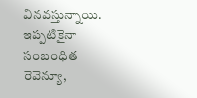వినవస్తున్నాయి. ఇప్పటికైనా సంబంధిత రెవెన్యూ,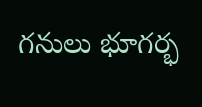గనులు భూగర్భ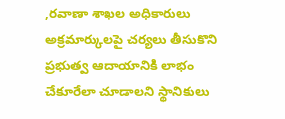,రవాణా శాఖల అధికారులు అక్రమార్కులపై చర్యలు తీసుకొని ప్రభుత్వ ఆదాయానికి లాభం చేకూరేలా చూడాలని స్థానికులు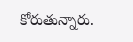కోరుతున్నారు.